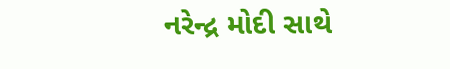નરેન્દ્ર મોદી સાથે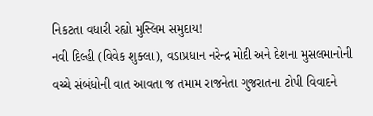નિકટતા વધારી રહ્યો મુસ્લિમ સમુદાય!
નવી દિલ્હી (વિવેક શુક્લા), વડાપ્રધાન નરેન્દ્ર મોદી અને દેશના મુસલમાનોની વચ્ચે સંબંધોની વાત આવતા જ તમામ રાજનેતા ગુજરાતના ટોપી વિવાદને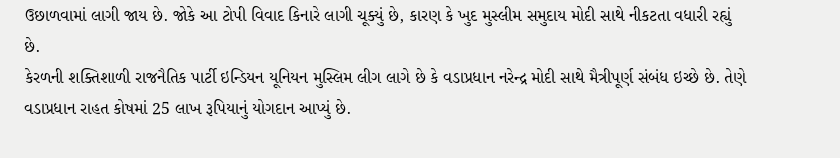ઉછાળવામાં લાગી જાય છે. જોકે આ ટોપી વિવાદ કિનારે લાગી ચૂક્યું છે, કારણ કે ખુદ મુસ્લીમ સમુદાય મોદી સાથે નીકટતા વધારી રહ્યું છે.
કેરળની શક્તિશાળી રાજનૈતિક પાર્ટી ઇન્ડિયન યૂનિયન મુસ્લિમ લીગ લાગે છે કે વડાપ્રધાન નરેન્દ્ર મોદી સાથે મૈત્રીપૂર્ણ સંબંધ ઇચ્છે છે. તેણે વડાપ્રધાન રાહત કોષમાં 25 લાખ રૂપિયાનું યોગદાન આપ્યું છે.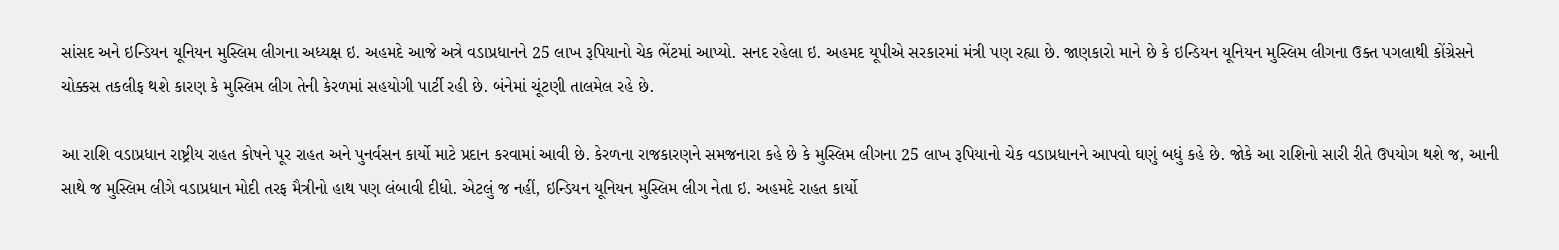સાંસદ અને ઇન્ડિયન યૂનિયન મુસ્લિમ લીગના અધ્યક્ષ ઇ. અહમદે આજે અત્રે વડાપ્રધાનને 25 લાખ રૂપિયાનો ચેક ભેંટમાં આપ્યો. સનદ રહેલા ઇ. અહમદ યૂપીએ સરકારમાં મંત્રી પણ રહ્યા છે. જાણકારો માને છે કે ઇન્ડિયન યૂનિયન મુસ્લિમ લીગના ઉક્ત પગલાથી કોંગ્રેસને ચોક્કસ તકલીફ થશે કારણ કે મુસ્લિમ લીગ તેની કેરળમાં સહયોગી પાર્ટી રહી છે. બંનેમાં ચૂંટણી તાલમેલ રહે છે.

આ રાશિ વડાપ્રધાન રાષ્ટ્રીય રાહત કોષને પૂર રાહત અને પુનર્વસન કાર્યો માટે પ્રદાન કરવામાં આવી છે. કેરળના રાજકારણને સમજનારા કહે છે કે મુસ્લિમ લીગના 25 લાખ રૂપિયાનો ચેક વડાપ્રધાનને આપવો ઘણું બધું કહે છે. જોકે આ રાશિનો સારી રીતે ઉપયોગ થશે જ, આની સાથે જ મુસ્લિમ લીગે વડાપ્રધાન મોદી તરફ મૈત્રીનો હાથ પણ લંબાવી દીધો. એટલું જ નહીં, ઇન્ડિયન યૂનિયન મુસ્લિમ લીગ નેતા ઇ. અહમદે રાહત કાર્યો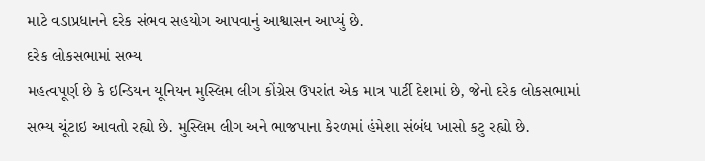માટે વડાપ્રધાનને દરેક સંભવ સહયોગ આપવાનું આશ્વાસન આપ્યું છે.
દરેક લોકસભામાં સભ્ય
મહત્વપૂર્ણ છે કે ઇન્ડિયન યૂનિયન મુસ્લિમ લીગ કોંગ્રેસ ઉપરાંત એક માત્ર પાર્ટી દેશમાં છે, જેનો દરેક લોકસભામાં સભ્ય ચૂંટાઇ આવતો રહ્યો છે. મુસ્લિમ લીગ અને ભાજપાના કેરળમાં હંમેશા સંબંધ ખાસો કટુ રહ્યો છે.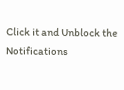Click it and Unblock the Notifications